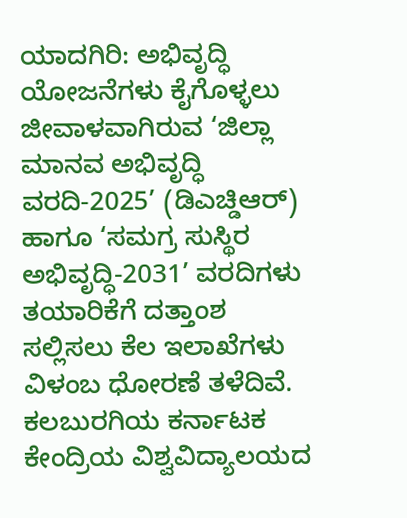ಯಾದಗಿರಿ: ಅಭಿವೃದ್ಧಿ ಯೋಜನೆಗಳು ಕೈಗೊಳ್ಳಲು ಜೀವಾಳವಾಗಿರುವ ‘ಜಿಲ್ಲಾ ಮಾನವ ಅಭಿವೃದ್ಧಿ ವರದಿ-2025’ (ಡಿಎಚ್ಡಿಆರ್) ಹಾಗೂ ‘ಸಮಗ್ರ ಸುಸ್ಥಿರ ಅಭಿವೃದ್ಧಿ-2031’ ವರದಿಗಳು ತಯಾರಿಕೆಗೆ ದತ್ತಾಂಶ ಸಲ್ಲಿಸಲು ಕೆಲ ಇಲಾಖೆಗಳು ವಿಳಂಬ ಧೋರಣೆ ತಳೆದಿವೆ.
ಕಲಬುರಗಿಯ ಕರ್ನಾಟಕ ಕೇಂದ್ರಿಯ ವಿಶ್ವವಿದ್ಯಾಲಯದ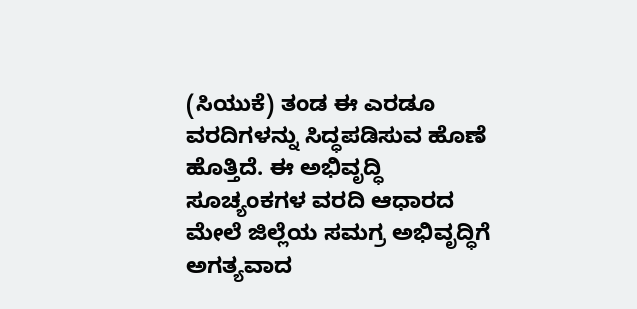(ಸಿಯುಕೆ) ತಂಡ ಈ ಎರಡೂ ವರದಿಗಳನ್ನು ಸಿದ್ಧಪಡಿಸುವ ಹೊಣೆ ಹೊತ್ತಿದೆ. ಈ ಅಭಿವೃದ್ಧಿ ಸೂಚ್ಯಂಕಗಳ ವರದಿ ಆಧಾರದ ಮೇಲೆ ಜಿಲ್ಲೆಯ ಸಮಗ್ರ ಅಭಿವೃದ್ಧಿಗೆ ಅಗತ್ಯವಾದ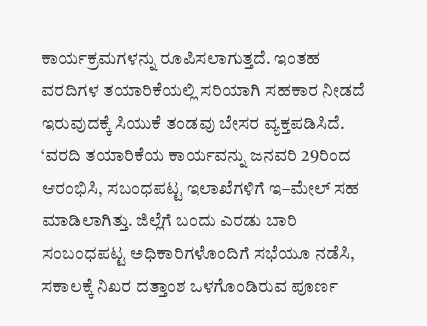ಕಾರ್ಯಕ್ರಮಗಳನ್ನು ರೂಪಿಸಲಾಗುತ್ತದೆ. ಇಂತಹ ವರದಿಗಳ ತಯಾರಿಕೆಯಲ್ಲಿ ಸರಿಯಾಗಿ ಸಹಕಾರ ನೀಡದೆ ಇರುವುದಕ್ಕೆ ಸಿಯುಕೆ ತಂಡವು ಬೇಸರ ವ್ಯಕ್ತಪಡಿಸಿದೆ.
‘ವರದಿ ತಯಾರಿಕೆಯ ಕಾರ್ಯವನ್ನು ಜನವರಿ 29ರಿಂದ ಆರಂಭಿಸಿ, ಸಬಂಧಪಟ್ಟ ಇಲಾಖೆಗಳಿಗೆ ಇ–ಮೇಲ್ ಸಹ ಮಾಡಿಲಾಗಿತ್ತು. ಜಿಲ್ಲೆಗೆ ಬಂದು ಎರಡು ಬಾರಿ ಸಂಬಂಧಪಟ್ಟ ಅಧಿಕಾರಿಗಳೊಂದಿಗೆ ಸಭೆಯೂ ನಡೆಸಿ, ಸಕಾಲಕ್ಕೆ ನಿಖರ ದತ್ತಾಂಶ ಒಳಗೊಂಡಿರುವ ಪೂರ್ಣ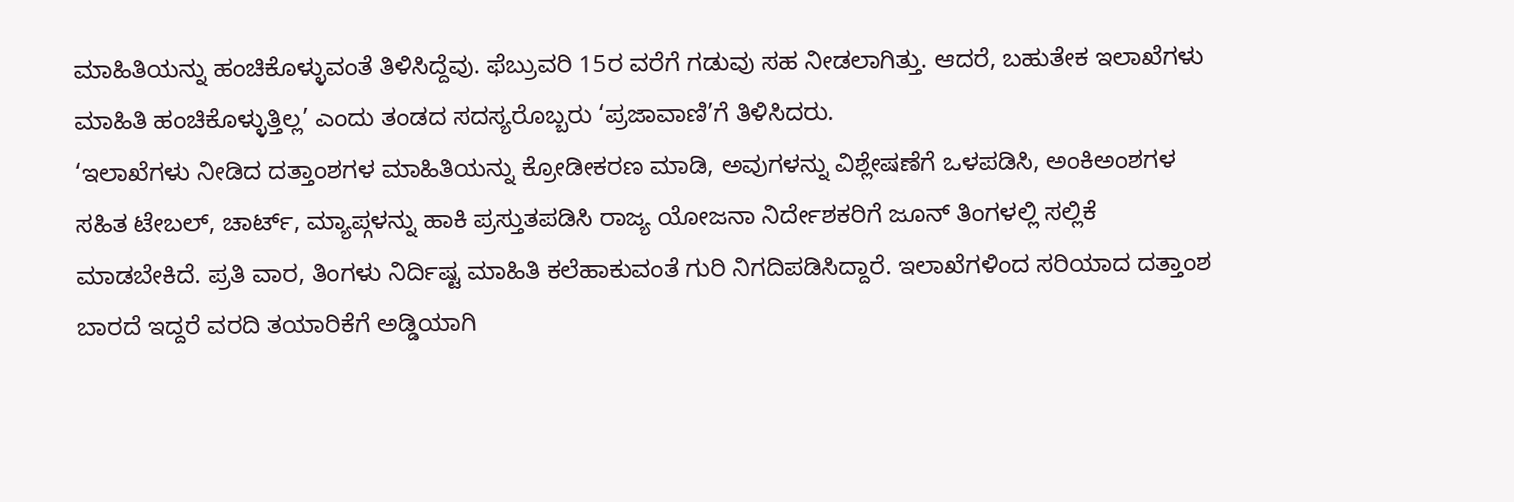ಮಾಹಿತಿಯನ್ನು ಹಂಚಿಕೊಳ್ಳುವಂತೆ ತಿಳಿಸಿದ್ದೆವು. ಫೆಬ್ರುವರಿ 15ರ ವರೆಗೆ ಗಡುವು ಸಹ ನೀಡಲಾಗಿತ್ತು. ಆದರೆ, ಬಹುತೇಕ ಇಲಾಖೆಗಳು ಮಾಹಿತಿ ಹಂಚಿಕೊಳ್ಳುತ್ತಿಲ್ಲ’ ಎಂದು ತಂಡದ ಸದಸ್ಯರೊಬ್ಬರು ‘ಪ್ರಜಾವಾಣಿ’ಗೆ ತಿಳಿಸಿದರು.
‘ಇಲಾಖೆಗಳು ನೀಡಿದ ದತ್ತಾಂಶಗಳ ಮಾಹಿತಿಯನ್ನು ಕ್ರೋಡೀಕರಣ ಮಾಡಿ, ಅವುಗಳನ್ನು ವಿಶ್ಲೇಷಣೆಗೆ ಒಳಪಡಿಸಿ, ಅಂಕಿಅಂಶಗಳ ಸಹಿತ ಟೇಬಲ್, ಚಾರ್ಟ್, ಮ್ಯಾಪ್ಗಳನ್ನು ಹಾಕಿ ಪ್ರಸ್ತುತಪಡಿಸಿ ರಾಜ್ಯ ಯೋಜನಾ ನಿರ್ದೇಶಕರಿಗೆ ಜೂನ್ ತಿಂಗಳಲ್ಲಿ ಸಲ್ಲಿಕೆ ಮಾಡಬೇಕಿದೆ. ಪ್ರತಿ ವಾರ, ತಿಂಗಳು ನಿರ್ದಿಷ್ಟ ಮಾಹಿತಿ ಕಲೆಹಾಕುವಂತೆ ಗುರಿ ನಿಗದಿಪಡಿಸಿದ್ದಾರೆ. ಇಲಾಖೆಗಳಿಂದ ಸರಿಯಾದ ದತ್ತಾಂಶ ಬಾರದೆ ಇದ್ದರೆ ವರದಿ ತಯಾರಿಕೆಗೆ ಅಡ್ಡಿಯಾಗಿ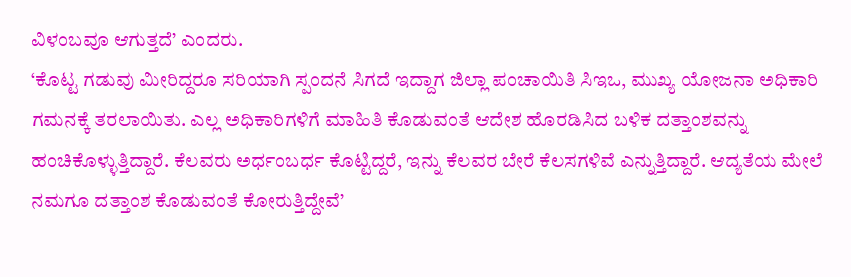ವಿಳಂಬವೂ ಆಗುತ್ತದೆ’ ಎಂದರು.
‘ಕೊಟ್ಟ ಗಡುವು ಮೀರಿದ್ದರೂ ಸರಿಯಾಗಿ ಸ್ಪಂದನೆ ಸಿಗದೆ ಇದ್ದಾಗ ಜಿಲ್ಲಾ ಪಂಚಾಯಿತಿ ಸಿಇಒ, ಮುಖ್ಯ ಯೋಜನಾ ಅಧಿಕಾರಿ ಗಮನಕ್ಕೆ ತರಲಾಯಿತು. ಎಲ್ಲ ಅಧಿಕಾರಿಗಳಿಗೆ ಮಾಹಿತಿ ಕೊಡುವಂತೆ ಆದೇಶ ಹೊರಡಿಸಿದ ಬಳಿಕ ದತ್ತಾಂಶವನ್ನು ಹಂಚಿಕೊಳ್ಳುತ್ತಿದ್ದಾರೆ. ಕೆಲವರು ಅರ್ಧಂಬರ್ಧ ಕೊಟ್ಟಿದ್ದರೆ, ಇನ್ನು ಕೆಲವರ ಬೇರೆ ಕೆಲಸಗಳಿವೆ ಎನ್ನುತ್ತಿದ್ದಾರೆ. ಆದ್ಯತೆಯ ಮೇಲೆ ನಮಗೂ ದತ್ತಾಂಶ ಕೊಡುವಂತೆ ಕೋರುತ್ತಿದ್ದೇವೆ’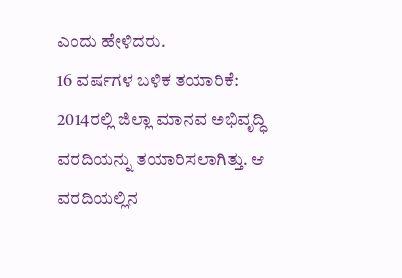ಎಂದು ಹೇಳಿದರು.
16 ವರ್ಷಗಳ ಬಳಿಕ ತಯಾರಿಕೆ: 2014ರಲ್ಲಿ ಜಿಲ್ಲಾ ಮಾನವ ಅಭಿವೃದ್ಧಿ ವರದಿಯನ್ನು ತಯಾರಿಸಲಾಗಿತ್ತು. ಆ ವರದಿಯಲ್ಲಿನ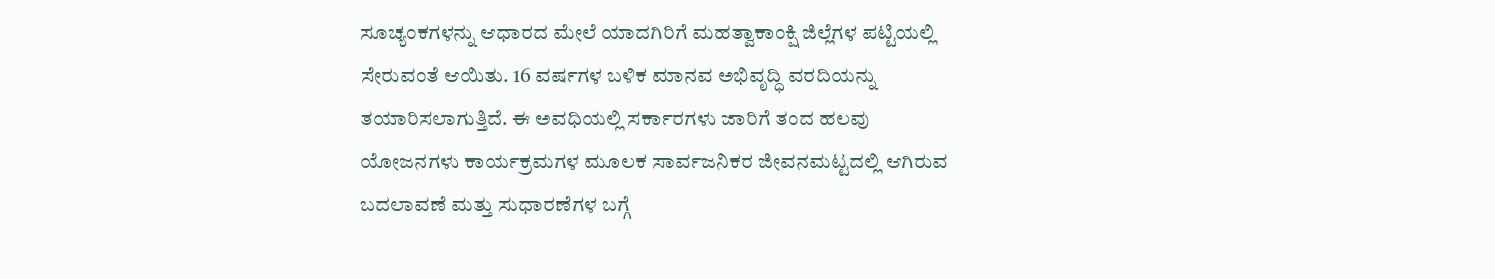ಸೂಚ್ಯಂಕಗಳನ್ನು ಆಧಾರದ ಮೇಲೆ ಯಾದಗಿರಿಗೆ ಮಹತ್ವಾಕಾಂಕ್ಷಿ ಜಿಲ್ಲೆಗಳ ಪಟ್ಟಿಯಲ್ಲಿ ಸೇರುವಂತೆ ಆಯಿತು. 16 ವರ್ಷಗಳ ಬಳಿಕ ಮಾನವ ಅಭಿವೃದ್ಧಿ ವರದಿಯನ್ನು ತಯಾರಿಸಲಾಗುತ್ತಿದೆ. ಈ ಅವಧಿಯಲ್ಲಿ ಸರ್ಕಾರಗಳು ಜಾರಿಗೆ ತಂದ ಹಲವು ಯೋಜನಗಳು ಕಾರ್ಯಕ್ರಮಗಳ ಮೂಲಕ ಸಾರ್ವಜನಿಕರ ಜೀವನಮಟ್ಟದಲ್ಲಿ ಆಗಿರುವ ಬದಲಾವಣೆ ಮತ್ತು ಸುಧಾರಣೆಗಳ ಬಗ್ಗೆ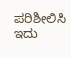ಪರಿಶೀಲಿಸಿ ಇದು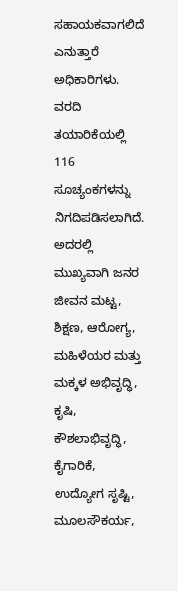ಸಹಾಯಕವಾಗಲಿದೆ ಎನುತ್ತಾರೆ ಅಧಿಕಾರಿಗಳು.
ವರದಿ ತಯಾರಿಕೆಯಲ್ಲಿ 116 ಸೂಚ್ಯಂಕಗಳನ್ನು ನಿಗದಿಪಡಿಸಲಾಗಿದೆ. ಅದರಲ್ಲಿ ಮುಖ್ಯವಾಗಿ ಜನರ ಜೀವನ ಮಟ್ಟ, ಶಿಕ್ಷಣ, ಆರೋಗ್ಯ, ಮಹಿಳೆಯರ ಮತ್ತು ಮಕ್ಕಳ ಅಭಿವೃದ್ಧಿ, ಕೃಷಿ, ಕೌಶಲಾಭಿವೃದ್ಧಿ, ಕೈಗಾರಿಕೆ, ಉದ್ಯೋಗ ಸೃಷ್ಟಿ, ಮೂಲಸೌಕರ್ಯ,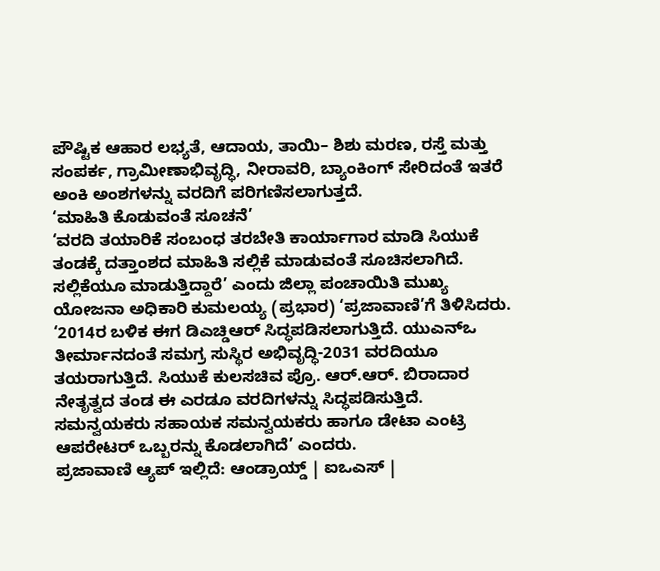ಪೌಷ್ಟಿಕ ಆಹಾರ ಲಭ್ಯತೆ, ಆದಾಯ, ತಾಯಿ– ಶಿಶು ಮರಣ, ರಸ್ತೆ ಮತ್ತು ಸಂಪರ್ಕ, ಗ್ರಾಮೀಣಾಭಿವೃದ್ಧಿ, ನೀರಾವರಿ, ಬ್ಯಾಂಕಿಂಗ್ ಸೇರಿದಂತೆ ಇತರೆ ಅಂಕಿ ಅಂಶಗಳನ್ನು ವರದಿಗೆ ಪರಿಗಣಿಸಲಾಗುತ್ತದೆ.
‘ಮಾಹಿತಿ ಕೊಡುವಂತೆ ಸೂಚನೆ’
‘ವರದಿ ತಯಾರಿಕೆ ಸಂಬಂಧ ತರಬೇತಿ ಕಾರ್ಯಾಗಾರ ಮಾಡಿ ಸಿಯುಕೆ ತಂಡಕ್ಕೆ ದತ್ತಾಂಶದ ಮಾಹಿತಿ ಸಲ್ಲಿಕೆ ಮಾಡುವಂತೆ ಸೂಚಿಸಲಾಗಿದೆ. ಸಲ್ಲಿಕೆಯೂ ಮಾಡುತ್ತಿದ್ದಾರೆ’ ಎಂದು ಜಿಲ್ಲಾ ಪಂಚಾಯಿತಿ ಮುಖ್ಯ ಯೋಜನಾ ಅಧಿಕಾರಿ ಕುಮಲಯ್ಯ (ಪ್ರಭಾರ) ‘ಪ್ರಜಾವಾಣಿ’ಗೆ ತಿಳಿಸಿದರು.
‘2014ರ ಬಳಿಕ ಈಗ ಡಿಎಚ್ಡಿಆರ್ ಸಿದ್ಧಪಡಿಸಲಾಗುತ್ತಿದೆ. ಯುಎನ್ಒ ತೀರ್ಮಾನದಂತೆ ಸಮಗ್ರ ಸುಸ್ಥಿರ ಅಭಿವೃದ್ಧಿ-2031 ವರದಿಯೂ ತಯರಾಗುತ್ತಿದೆ. ಸಿಯುಕೆ ಕುಲಸಚಿವ ಪ್ರೊ. ಆರ್.ಆರ್. ಬಿರಾದಾರ ನೇತೃತ್ವದ ತಂಡ ಈ ಎರಡೂ ವರದಿಗಳನ್ನು ಸಿದ್ಧಪಡಿಸುತ್ತಿದೆ. ಸಮನ್ವಯಕರು ಸಹಾಯಕ ಸಮನ್ವಯಕರು ಹಾಗೂ ಡೇಟಾ ಎಂಟ್ರಿ ಆಪರೇಟರ್ ಒಬ್ಬರನ್ನು ಕೊಡಲಾಗಿದೆ’ ಎಂದರು.
ಪ್ರಜಾವಾಣಿ ಆ್ಯಪ್ ಇಲ್ಲಿದೆ: ಆಂಡ್ರಾಯ್ಡ್ | ಐಒಎಸ್ |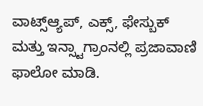ವಾಟ್ಸ್ಆ್ಯಪ್, ಎಕ್ಸ್, ಫೇಸ್ಬುಕ್ ಮತ್ತು ಇನ್ಸ್ಟಾಗ್ರಾಂನಲ್ಲಿ ಪ್ರಜಾವಾಣಿ ಫಾಲೋ ಮಾಡಿ.